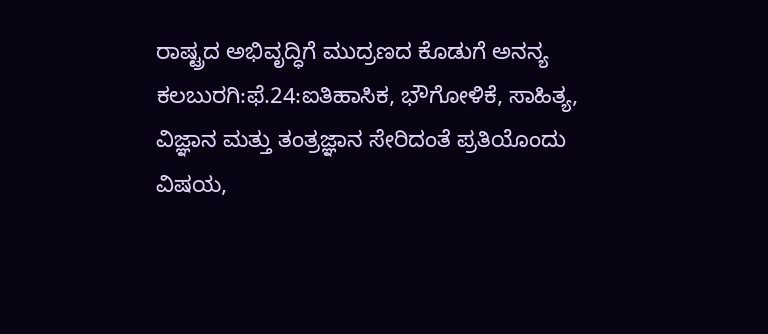ರಾಷ್ಟ್ರದ ಅಭಿವೃದ್ಧಿಗೆ ಮುದ್ರಣದ ಕೊಡುಗೆ ಅನನ್ಯ
ಕಲಬುರಗಿ:ಫೆ.24:ಐತಿಹಾಸಿಕ, ಭೌಗೋಳಿಕೆ, ಸಾಹಿತ್ಯ, ವಿಜ್ಞಾನ ಮತ್ತು ತಂತ್ರಜ್ಞಾನ ಸೇರಿದಂತೆ ಪ್ರತಿಯೊಂದು ವಿಷಯ,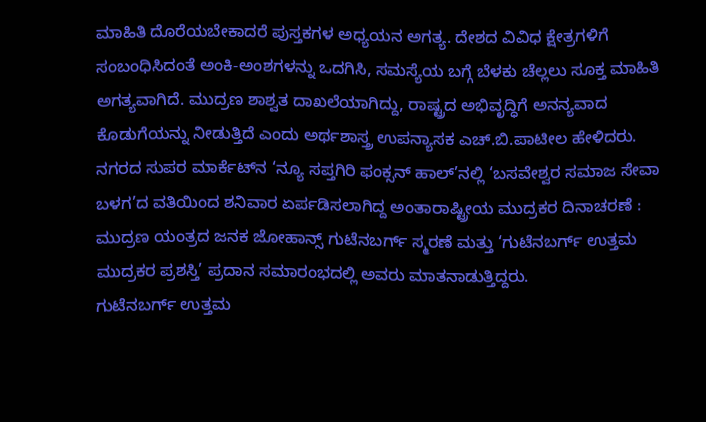ಮಾಹಿತಿ ದೊರೆಯಬೇಕಾದರೆ ಪುಸ್ತಕಗಳ ಅಧ್ಯಯನ ಅಗತ್ಯ. ದೇಶದ ವಿವಿಧ ಕ್ಷೇತ್ರಗಳಿಗೆ ಸಂಬಂಧಿಸಿದಂತೆ ಅಂಕಿ-ಅಂಶಗಳನ್ನು ಒದಗಿಸಿ, ಸಮಸ್ಯೆಯ ಬಗ್ಗೆ ಬೆಳಕು ಚೆಲ್ಲಲು ಸೂಕ್ತ ಮಾಹಿತಿ ಅಗತ್ಯವಾಗಿದೆ. ಮುದ್ರಣ ಶಾಶ್ವತ ದಾಖಲೆಯಾಗಿದ್ದು, ರಾಷ್ಟ್ರದ ಅಭಿವೃದ್ಧಿಗೆ ಅನನ್ಯವಾದ ಕೊಡುಗೆಯನ್ನು ನೀಡುತ್ತಿದೆ ಎಂದು ಅರ್ಥಶಾಸ್ತ್ರ ಉಪನ್ಯಾಸಕ ಎಚ್.ಬಿ.ಪಾಟೀಲ ಹೇಳಿದರು.
ನಗರದ ಸುಪರ ಮಾರ್ಕೆಟ್‍ನ ‘ನ್ಯೂ ಸಪ್ತಗಿರಿ ಫಂಕ್ಸನ್ ಹಾಲ್’ನಲ್ಲಿ ‘ಬಸವೇಶ್ವರ ಸಮಾಜ ಸೇವಾ ಬಳಗ’ದ ವತಿಯಿಂದ ಶನಿವಾರ ಏರ್ಪಡಿಸಲಾಗಿದ್ದ ಅಂತಾರಾಷ್ಟ್ರೀಯ ಮುದ್ರಕರ ದಿನಾಚರಣೆ : ಮುದ್ರಣ ಯಂತ್ರದ ಜನಕ ಜೋಹಾನ್ಸ್ ಗುಟೆನಬರ್ಗ್ ಸ್ಮರಣೆ ಮತ್ತು ‘ಗುಟೆನಬರ್ಗ್ ಉತ್ತಮ ಮುದ್ರಕರ ಪ್ರಶಸ್ತಿ’ ಪ್ರದಾನ ಸಮಾರಂಭದಲ್ಲಿ ಅವರು ಮಾತನಾಡುತ್ತಿದ್ದರು.
ಗುಟೆನಬರ್ಗ್ ಉತ್ತಮ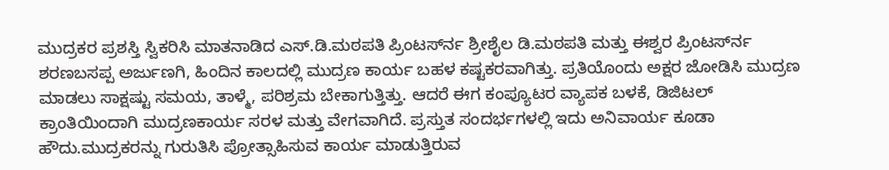ಮುದ್ರಕರ ಪ್ರಶಸ್ತಿ ಸ್ವಿಕರಿಸಿ ಮಾತನಾಡಿದ ಎಸ್.ಡಿ.ಮಠಪತಿ ಪ್ರಿಂಟರ್ಸ್‍ನ ಶ್ರೀಶೈಲ ಡಿ.ಮಠಪತಿ ಮತ್ತು ಈಶ್ವರ ಪ್ರಿಂಟರ್ಸ್‍ನ ಶರಣಬಸಪ್ಪ ಅರ್ಜುಣಗಿ, ಹಿಂದಿನ ಕಾಲದಲ್ಲಿ ಮುದ್ರಣ ಕಾರ್ಯ ಬಹಳ ಕಷ್ಟಕರವಾಗಿತ್ತು. ಪ್ರತಿಯೊಂದು ಅಕ್ಷರ ಜೋಡಿಸಿ ಮುದ್ರಣ ಮಾಡಲು ಸಾಕ್ಷಷ್ಟು ಸಮಯ, ತಾಳ್ಮೆ, ಪರಿಶ್ರಮ ಬೇಕಾಗುತ್ತಿತ್ತು. ಆದರೆ ಈಗ ಕಂಪ್ಯೂಟರ ವ್ಯಾಪಕ ಬಳಕೆ, ಡಿಜಿಟಲ್ ಕ್ರಾಂತಿಯಿಂದಾಗಿ ಮುದ್ರಣಕಾರ್ಯ ಸರಳ ಮತ್ತು ವೇಗವಾಗಿದೆ. ಪ್ರಸ್ತುತ ಸಂದರ್ಭಗಳಲ್ಲಿ ಇದು ಅನಿವಾರ್ಯ ಕೂಡಾ ಹೌದು.ಮುದ್ರಕರನ್ನು ಗುರುತಿಸಿ ಪ್ರೋತ್ಸಾಹಿಸುವ ಕಾರ್ಯ ಮಾಡುತ್ತಿರುವ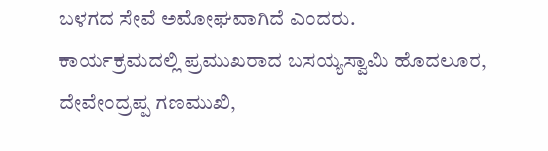ಬಳಗದ ಸೇವೆ ಅಮೋಘವಾಗಿದೆ ಎಂದರು.
ಕಾರ್ಯಕ್ರಮದಲ್ಲಿ ಪ್ರಮುಖರಾದ ಬಸಯ್ಯಸ್ವಾಮಿ ಹೊದಲೂರ, ದೇವೇಂದ್ರಪ್ಪ ಗಣಮುಖಿ,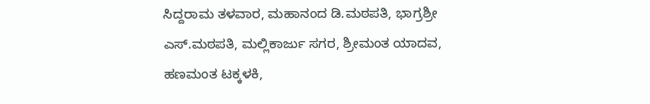ಸಿದ್ದರಾಮ ತಳವಾರ, ಮಹಾನಂದ ಡಿ.ಮಠಪತಿ, ಭಾಗ್ರಶ್ರೀ ಎಸ್.ಮಠಪತಿ, ಮಲ್ಲಿಕಾರ್ಜು ಸಗರ, ಶ್ರೀಮಂತ ಯಾದವ, ಹಣಮಂತ ಟಕ್ಕಳಕಿ,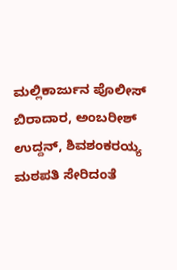ಮಲ್ಲಿಕಾರ್ಜುನ ಪೊಲೀಸ್ ಬಿರಾದಾರ, ಅಂಬರೀಶ್ ಉದ್ದನ್, ಶಿವಶಂಕರಯ್ಯ ಮಠಪತಿ ಸೇರಿದಂತೆ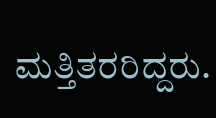ಮತ್ತಿತರರಿದ್ದರು.